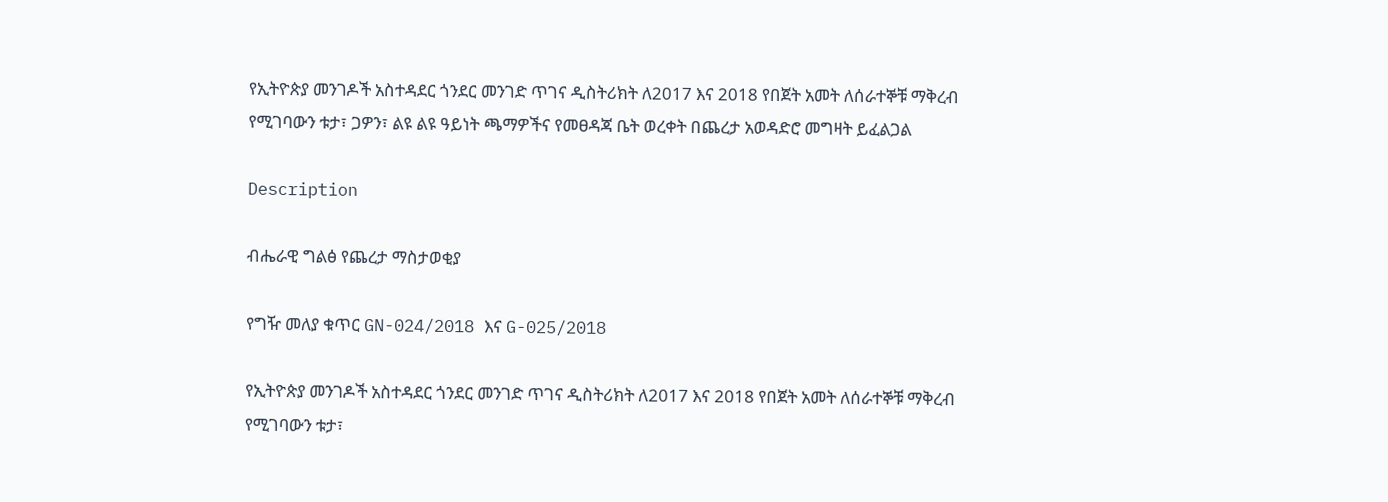የኢትዮጵያ መንገዶች አስተዳደር ጎንደር መንገድ ጥገና ዲስትሪክት ለ2017 እና 2018 የበጀት አመት ለሰራተኞቹ ማቅረብ የሚገባውን ቱታ፣ ጋዎን፣ ልዩ ልዩ ዓይነት ጫማዎችና የመፀዳጃ ቤት ወረቀት በጨረታ አወዳድሮ መግዛት ይፈልጋል

Description

ብሔራዊ ግልፅ የጨረታ ማስታወቂያ

የግዥ መለያ ቁጥር GN-024/2018 እና G-025/2018

የኢትዮጵያ መንገዶች አስተዳደር ጎንደር መንገድ ጥገና ዲስትሪክት ለ2017 እና 2018 የበጀት አመት ለሰራተኞቹ ማቅረብ የሚገባውን ቱታ፣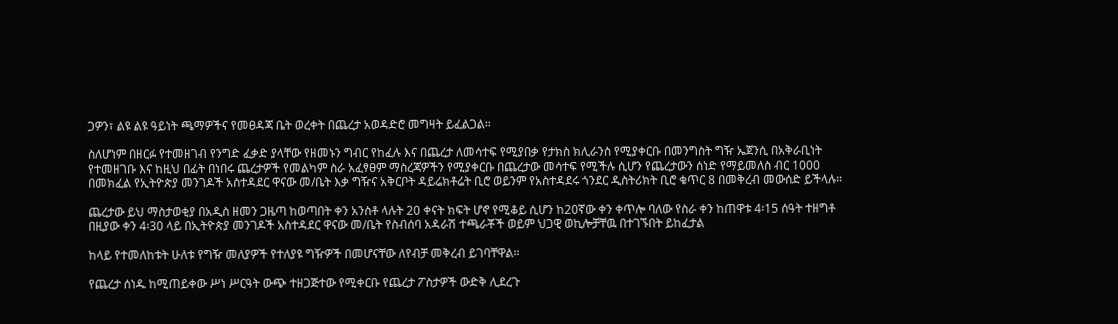ጋዎን፣ ልዩ ልዩ ዓይነት ጫማዎችና የመፀዳጃ ቤት ወረቀት በጨረታ አወዳድሮ መግዛት ይፈልጋል።

ስለሆነም በዘርፉ የተመዘገብ የንግድ ፈቃድ ያላቸው የዘመኑን ግብር የከፈሉ እና በጨረታ ለመሳተፍ የሚያበቃ የታክስ ክሊራንስ የሚያቀርቡ በመንግስት ግዥ ኤጀንሲ በአቅራቢነት የተመዘገቡ እና ከዚህ በፊት በነበሩ ጨረታዎች የመልካም ስራ አፈፃፀም ማስረጃዎችን የሚያቀርቡ በጨረታው መሳተፍ የሚችሉ ሲሆን የጨረታውን ሰነድ የማይመለስ ብር 1000 በመክፈል የኢትዮጵያ መንገዶች አስተዳደር ዋናው መ/ቤት እቃ ግዥና አቅርቦት ዳይሬክቶሬት ቢሮ ወይንም የአስተዳደሩ ጎንደር ዲስትሪክት ቢሮ ቁጥር 8 በመቅረብ መውሰድ ይችላሉ።

ጨረታው ይህ ማስታወቂያ በአዲስ ዘመን ጋዜጣ ከወጣበት ቀን አንስቶ ላሉት 20 ቀናት ክፍት ሆኖ የሚቆይ ሲሆን ከ20ኛው ቀን ቀጥሎ ባለው የስራ ቀን ከጠዋቱ 4፡15 ሰዓት ተዘግቶ በዚያው ቀን 4፡30 ላይ በኢትዮጵያ መንገዶች አስተዳደር ዋናው መ/ቤት የስብሰባ አዳራሽ ተጫራቾች ወይም ህጋዊ ወኪሎቻቸዉ በተገኙበት ይከፈታል

ከላይ የተመለከቱት ሁለቱ የግዥ መለያዎች የተለያዩ ግዥዎች በመሆናቸው ለየብቻ መቅረብ ይገባቸዋል።

የጨረታ ሰነዱ ከሚጠይቀው ሥነ ሥርዓት ውጭ ተዘጋጅተው የሚቀርቡ የጨረታ ፖስታዎች ውድቅ ሊደረጉ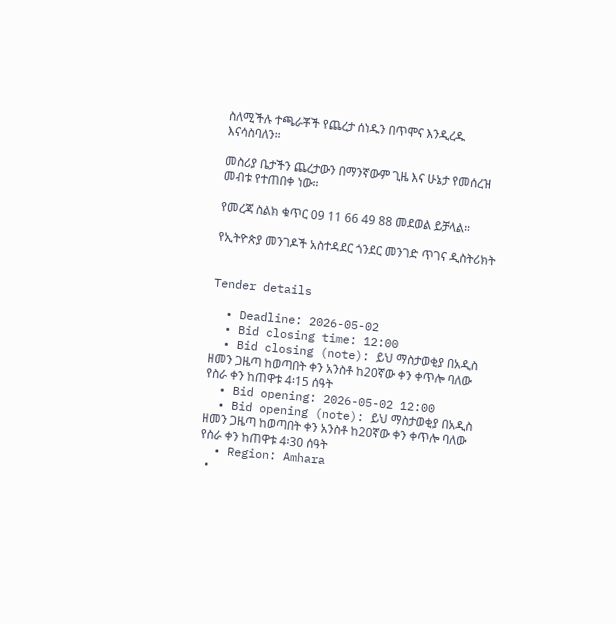ስለሚችሉ ተጫራቾች የጨረታ ሰነዱን በጥሞና እንዲረዱ እናሳስባለን።

መስሪያ ቤታችን ጨረታውን በማንኛውም ጊዜ እና ሁኔታ የመሰረዝ መብቱ የተጠበቀ ነው።

የመረጃ ስልክ ቁጥር 09 11 66 49 88 መደወል ይቻላል።

የኢትዮጵያ መንገዶች አስተዳደር ጎንደር መንገድ ጥገና ዲስትሪክት


Tender details

  • Deadline: 2026-05-02
  • Bid closing time: 12:00
  • Bid closing (note): ይህ ማስታወቂያ በአዲስ ዘመን ጋዜጣ ከወጣበት ቀን አንስቶ ከ20ኛው ቀን ቀጥሎ ባለው የስራ ቀን ከጠዋቱ 4፡15 ሰዓት
  • Bid opening: 2026-05-02 12:00
  • Bid opening (note): ይህ ማስታወቂያ በአዲስ ዘመን ጋዜጣ ከወጣበት ቀን አንስቶ ከ20ኛው ቀን ቀጥሎ ባለው የስራ ቀን ከጠዋቱ 4፡30 ሰዓት
  • Region: Amhara
  •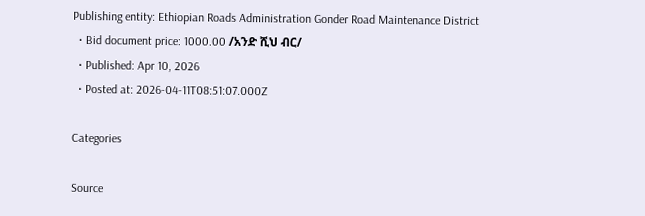Publishing entity: Ethiopian Roads Administration Gonder Road Maintenance District
  • Bid document price: 1000.00 /አንድ ሺህ ብር/
  • Published: Apr 10, 2026
  • Posted at: 2026-04-11T08:51:07.000Z

Categories

Source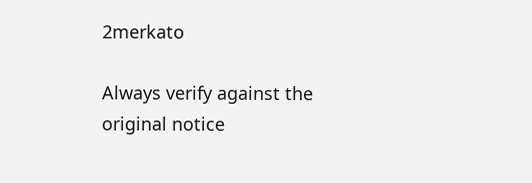2merkato

Always verify against the original notice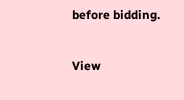before bidding.

View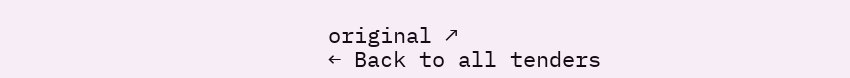original ↗
← Back to all tenders